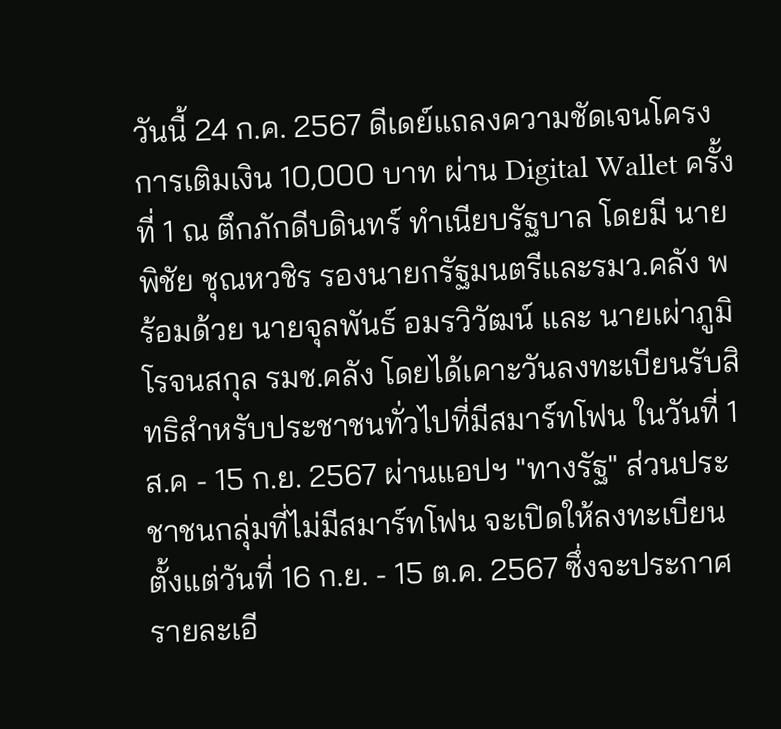วันนี้ 24 ก.ค. 2567 ดีเดย์แถลงความชัดเจนโครงการเติมเงิน 10,000 บาท ผ่าน Digital Wallet ครั้งที่ 1 ณ ตึกภักดีบดินทร์ ทำเนียบรัฐบาล โดยมี นายพิชัย ชุณหวชิร รองนายกรัฐมนตรีและรมว.คลัง พร้อมด้วย นายจุลพันธ์ อมรวิวัฒน์ และ นายเผ่าภูมิ โรจนสกุล รมช.คลัง โดยได้เคาะวันลงทะเบียนรับสิทธิสำหรับประชาชนทั่วไปที่มีสมาร์ทโฟน ในวันที่ 1 ส.ค - 15 ก.ย. 2567 ผ่านแอปฯ "ทางรัฐ" ส่วนประชาชนกลุ่มที่ไม่มีสมาร์ทโฟน จะเปิดให้ลงทะเบียนตั้งแต่วันที่ 16 ก.ย. - 15 ต.ค. 2567 ซึ่งจะประกาศรายละเอี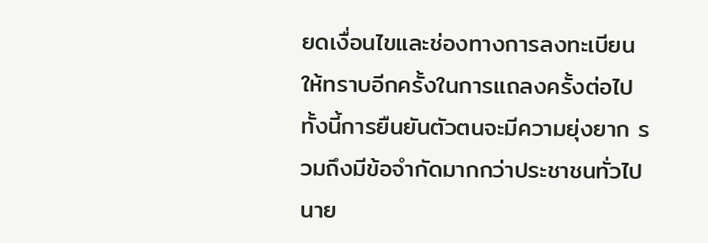ยดเงื่อนไขและช่องทางการลงทะเบียนให้ทราบอีกครั้งในการแถลงครั้งต่อไป ทั้งนี้การยืนยันตัวตนจะมีความยุ่งยาก รวมถึงมีข้อจำกัดมากกว่าประชาชนทั่วไป
นาย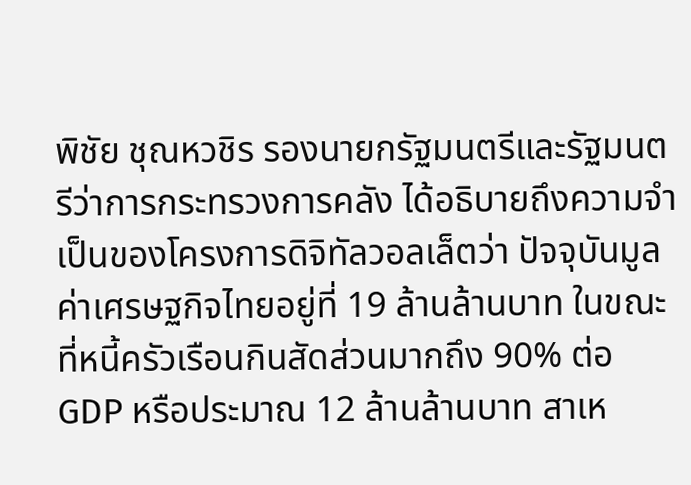พิชัย ชุณหวชิร รองนายกรัฐมนตรีและรัฐมนตรีว่าการกระทรวงการคลัง ได้อธิบายถึงความจำเป็นของโครงการดิจิทัลวอลเล็ตว่า ปัจจุบันมูลค่าเศรษฐกิจไทยอยู่ที่ 19 ล้านล้านบาท ในขณะที่หนี้ครัวเรือนกินสัดส่วนมากถึง 90% ต่อ GDP หรือประมาณ 12 ล้านล้านบาท สาเห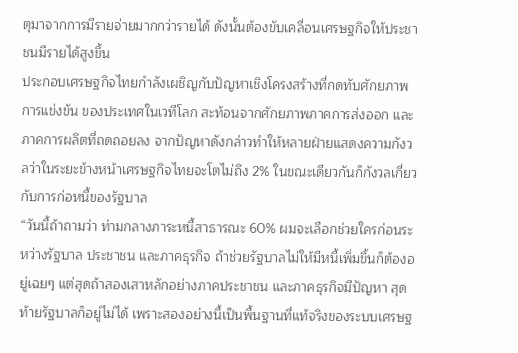ตุมาจากการมีรายจ่ายมากกว่ารายได้ ดังนั้นต้องขับเคลื่อนเศรษฐกิจให้ประชาชนมีรายได้สูงขึ้น
ประกอบเศรษฐกิจไทยกำลังเผชิญกับปัญหาเชิงโครงสร้างที่กดทับศักยภาพการแข่งขัน ของประเทศในเวทีโลก สะท้อนจากศักยภาพภาคการส่งออก และภาคการผลิตที่ถดถอยลง จากปัญหาดังกล่าวทำให้หลายฝ่ายแสดงความกังวลว่าในระยะข้างหน้าเศรษฐกิจไทยจะโตไม่ถึง 2% ในขณะเดียวกันก็กังวลเกี่ยวกับการก่อหนี้ของรัฐบาล
“วันนี้ถ้าถามว่า ท่ามกลางภาระหนี้สาธารณะ 60% ผมจะเลือกช่วยใครก่อนระหว่างรัฐบาล ประชาชน และภาคธุรกิจ ถ้าช่วยรัฐบาลไม่ให้มีหนี้เพิ่มขึ้นก็ต้องอยู่เฉยๆ แต่สุดถ้าสองเสาหลักอย่างภาคประชาชน และภาคธุรกิจมีปัญหา สุดท้ายรัฐบาลก็อยู่ไม่ได้ เพราะสองอย่างนี้เป็นพื้นฐานที่แท้จริงของระบบเศรษฐ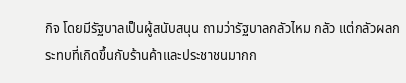กิจ โดยมีรัฐบาลเป็นผู้สนับสนุน ถามว่ารัฐบาลกลัวไหม กลัว แต่กลัวผลกระทบที่เกิดขึ้นกับร้านค้าและประชาชนมากก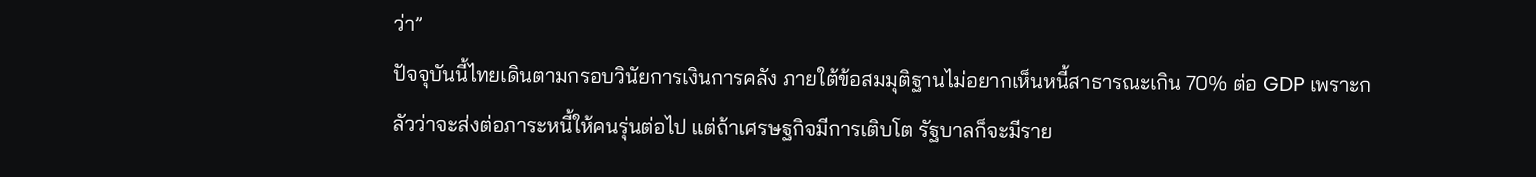ว่า”
ปัจจุบันนี้ไทยเดินตามกรอบวินัยการเงินการคลัง ภายใต้ข้อสมมุติฐานไม่อยากเห็นหนี้สาธารณะเกิน 70% ต่อ GDP เพราะกลัวว่าจะส่งต่อภาระหนี้ให้คนรุ่นต่อไป แต่ถ้าเศรษฐกิจมีการเติบโต รัฐบาลก็จะมีราย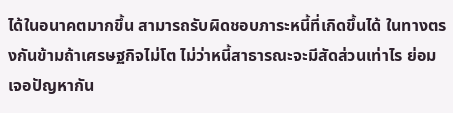ได้ในอนาคตมากขึ้น สามารถรับผิดชอบภาระหนี้ที่เกิดขึ้นได้ ในทางตรงกันข้ามถ้าเศรษฐกิจไม่โต ไม่ว่าหนี้สาธารณะจะมีสัดส่วนเท่าไร ย่อมเจอปัญหากัน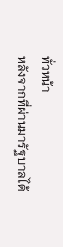ทั่วหน้า
หลังจากที่ผ่านมารัฐบาลได้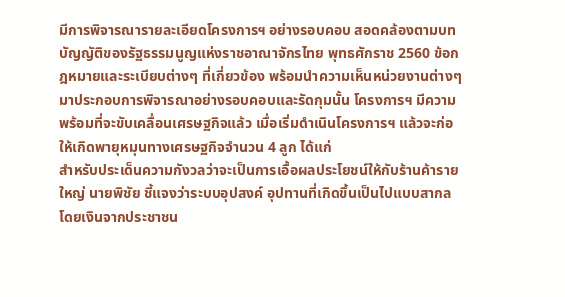มีการพิจารณารายละเอียดโครงการฯ อย่างรอบคอบ สอดคล้องตามบทบัญญัติของรัฐธรรมนูญแห่งราชอาณาจักรไทย พุทธศักราช 2560 ข้อกฎหมายและระเบียบต่างๆ ที่เกี่ยวข้อง พร้อมนำความเห็นหน่วยงานต่างๆ มาประกอบการพิจารณาอย่างรอบคอบและรัดกุมนั้น โครงการฯ มีความพร้อมที่จะขับเคลื่อนเศรษฐกิจแล้ว เมื่อเริ่มดำเนินโครงการฯ แล้วจะก่อให้เกิดพายุหมุนทางเศรษฐกิจจำนวน 4 ลูก ได้แก่
สำหรับประเด็นความกังวลว่าจะเป็นการเอื้อผลประโยชน์ให้กับร้านค้ารายใหญ่ นายพิชัย ชี้แจงว่าระบบอุปสงค์ อุปทานที่เกิดขึ้นเป็นไปแบบสากล โดยเงินจากประชาชน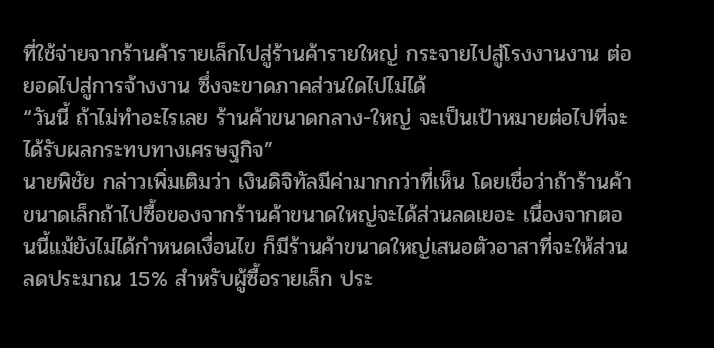ที่ใช้จ่ายจากร้านค้ารายเล็กไปสู่ร้านค้ารายใหญ่ กระจายไปสู่โรงงานงาน ต่อยอดไปสู่การจ้างงาน ซึ่งจะขาดภาคส่วนใดไปไม่ได้
“วันนี้ ถ้าไม่ทำอะไรเลย ร้านค้าขนาดกลาง-ใหญ่ จะเป็นเป้าหมายต่อไปที่จะได้รับผลกระทบทางเศรษฐกิจ”
นายพิชัย กล่าวเพิ่มเติมว่า เงินดิจิทัลมีค่ามากกว่าที่เห็น โดยเชื่อว่าถ้าร้านค้าขนาดเล็กถ้าไปซื้อของจากร้านค้าขนาดใหญ่จะได้ส่วนลดเยอะ เนื่องจากตอนนี้แม้ยังไม่ได้กำหนดเงื่อนไข ก็มีร้านค้าขนาดใหญ่เสนอตัวอาสาที่จะให้ส่วนลดประมาณ 15% สำหรับผู้ซื้อรายเล็ก ประ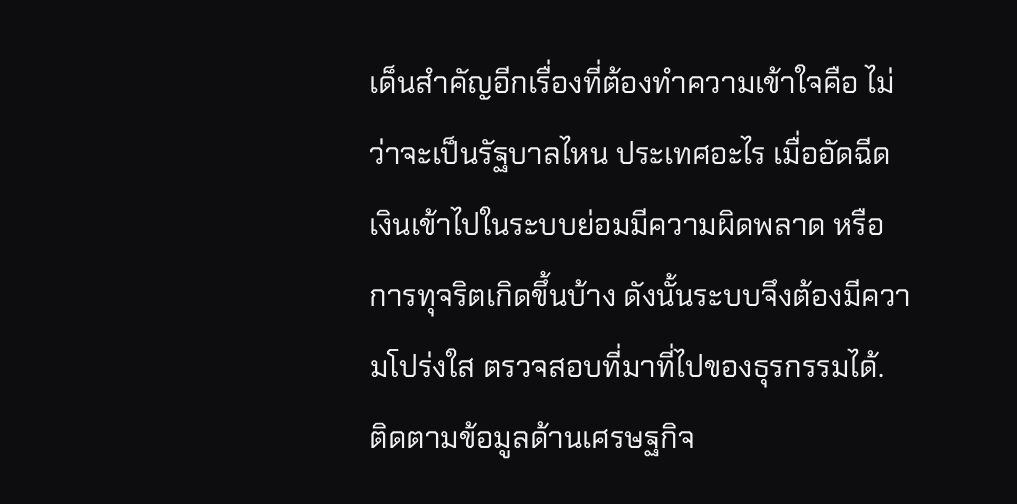เด็นสำคัญอีกเรื่องที่ต้องทำความเข้าใจคือ ไม่ว่าจะเป็นรัฐบาลไหน ประเทศอะไร เมื่ออัดฉีดเงินเข้าไปในระบบย่อมมีความผิดพลาด หรือการทุจริตเกิดขึ้นบ้าง ดังนั้นระบบจึงต้องมีความโปร่งใส ตรวจสอบที่มาที่ไปของธุรกรรมได้.
ติดตามข้อมูลด้านเศรษฐกิจ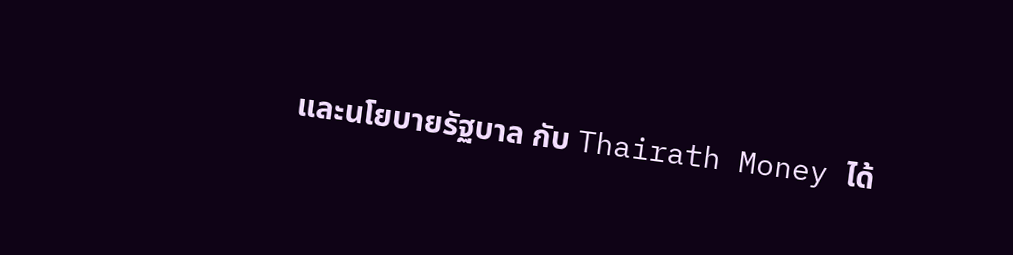และนโยบายรัฐบาล กับ Thairath Money ได้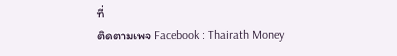ที่
ติดตามเพจ Facebook : Thairath Money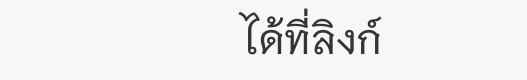ได้ที่ลิงก์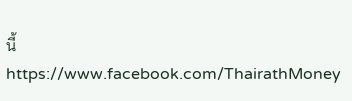นี้ https://www.facebook.com/ThairathMoney